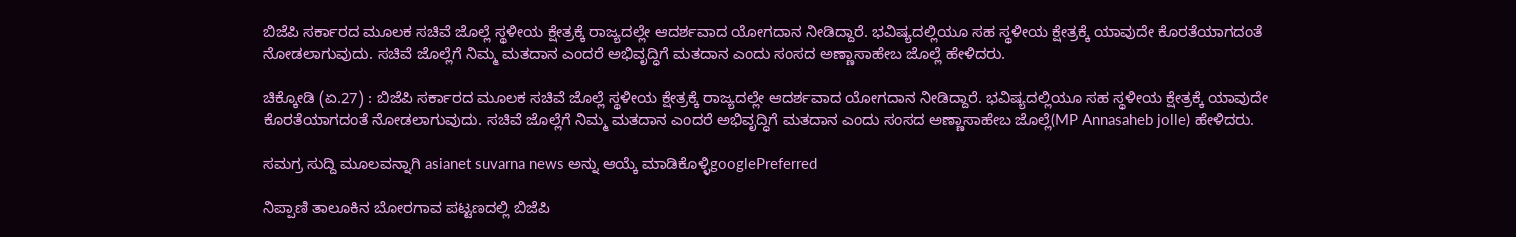ಬಿಜೆಪಿ ಸರ್ಕಾರದ ಮೂಲಕ ಸಚಿವೆ ಜೊಲ್ಲೆ ಸ್ಥಳೀಯ ಕ್ಷೇತ್ರಕ್ಕೆ ರಾಜ್ಯದಲ್ಲೇ ಆದರ್ಶವಾದ ಯೋಗದಾನ ನೀಡಿದ್ದಾರೆ. ಭವಿಷ್ಯದಲ್ಲಿಯೂ ಸಹ ಸ್ಥಳೀಯ ಕ್ಷೇತ್ರಕ್ಕೆ ಯಾವುದೇ ಕೊರತೆಯಾಗದಂತೆ ನೋಡಲಾಗುವುದು. ಸಚಿವೆ ಜೊಲ್ಲೆಗೆ ನಿಮ್ಮ ಮತದಾನ ಎಂದರೆ ಅಭಿವೃದ್ಧಿಗೆ ಮತದಾನ ಎಂದು ಸಂಸದ ಅಣ್ಣಾಸಾಹೇಬ ಜೊಲ್ಲೆ ಹೇಳಿದರು.

ಚಿಕ್ಕೋಡಿ (ಏ.27) : ಬಿಜೆಪಿ ಸರ್ಕಾರದ ಮೂಲಕ ಸಚಿವೆ ಜೊಲ್ಲೆ ಸ್ಥಳೀಯ ಕ್ಷೇತ್ರಕ್ಕೆ ರಾಜ್ಯದಲ್ಲೇ ಆದರ್ಶವಾದ ಯೋಗದಾನ ನೀಡಿದ್ದಾರೆ. ಭವಿಷ್ಯದಲ್ಲಿಯೂ ಸಹ ಸ್ಥಳೀಯ ಕ್ಷೇತ್ರಕ್ಕೆ ಯಾವುದೇ ಕೊರತೆಯಾಗದಂತೆ ನೋಡಲಾಗುವುದು. ಸಚಿವೆ ಜೊಲ್ಲೆಗೆ ನಿಮ್ಮ ಮತದಾನ ಎಂದರೆ ಅಭಿವೃದ್ಧಿಗೆ ಮತದಾನ ಎಂದು ಸಂಸದ ಅಣ್ಣಾಸಾಹೇಬ ಜೊಲ್ಲೆ(MP Annasaheb jolle) ಹೇಳಿದರು.

ಸಮಗ್ರ ಸುದ್ದಿ ಮೂಲವನ್ನಾಗಿ asianet suvarna news ಅನ್ನು ಆಯ್ಕೆ ಮಾಡಿಕೊಳ್ಳಿgooglePreferred

ನಿಪ್ಪಾಣಿ ತಾಲೂಕಿನ ಬೋರಗಾವ ಪಟ್ಟಣದಲ್ಲಿ ಬಿಜೆಪಿ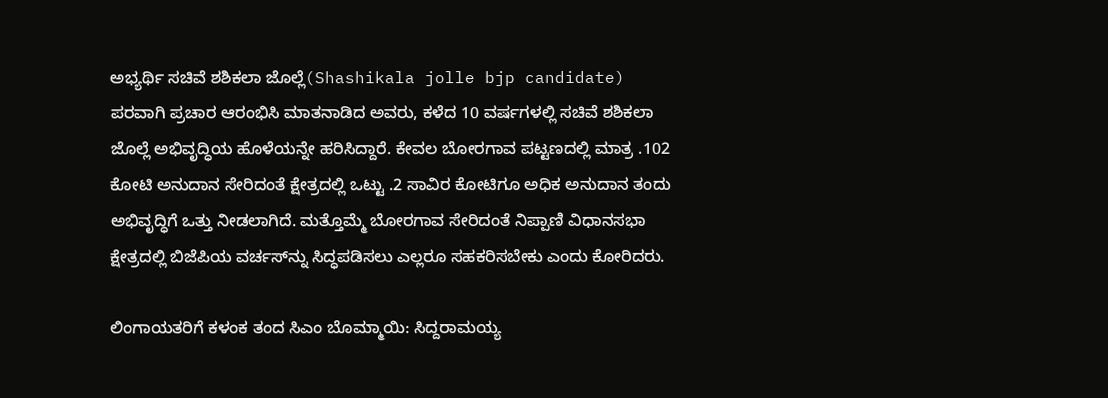ಅಭ್ಯರ್ಥಿ ಸಚಿವೆ ಶಶಿಕಲಾ ಜೊಲ್ಲೆ(Shashikala jolle bjp candidate) ಪರವಾಗಿ ಪ್ರಚಾರ ಆರಂಭಿಸಿ ಮಾತನಾಡಿದ ಅವರು, ಕಳೆದ 10 ವರ್ಷಗಳಲ್ಲಿ ಸಚಿವೆ ಶಶಿಕಲಾ ಜೊಲ್ಲೆ ಅಭಿವೃದ್ಧಿಯ ಹೊಳೆಯನ್ನೇ ಹರಿಸಿದ್ದಾರೆ. ಕೇವಲ ಬೋರಗಾವ ಪಟ್ಟಣದಲ್ಲಿ ಮಾತ್ರ .102 ಕೋಟಿ ಅನುದಾನ ಸೇರಿದಂತೆ ಕ್ಷೇತ್ರದಲ್ಲಿ ಒಟ್ಟು .2 ಸಾವಿರ ಕೋಟಿಗೂ ಅಧಿಕ ಅನುದಾನ ತಂದು ಅಭಿವೃದ್ಧಿಗೆ ಒತ್ತು ನೀಡಲಾಗಿದೆ. ಮತ್ತೊಮ್ಮೆ ಬೋರಗಾವ ಸೇರಿದಂತೆ ನಿಪ್ಪಾಣಿ ವಿಧಾನಸಭಾ ಕ್ಷೇತ್ರದಲ್ಲಿ ಬಿಜೆಪಿಯ ವರ್ಚಸ್‌ನ್ನು ಸಿದ್ಧಪಡಿಸಲು ಎಲ್ಲರೂ ಸಹಕರಿಸಬೇಕು ಎಂದು ಕೋರಿದರು.

ಲಿಂಗಾಯತರಿಗೆ ಕಳಂಕ ತಂದ ಸಿಎಂ ಬೊಮ್ಮಾಯಿ: ಸಿದ್ದರಾಮಯ್ಯ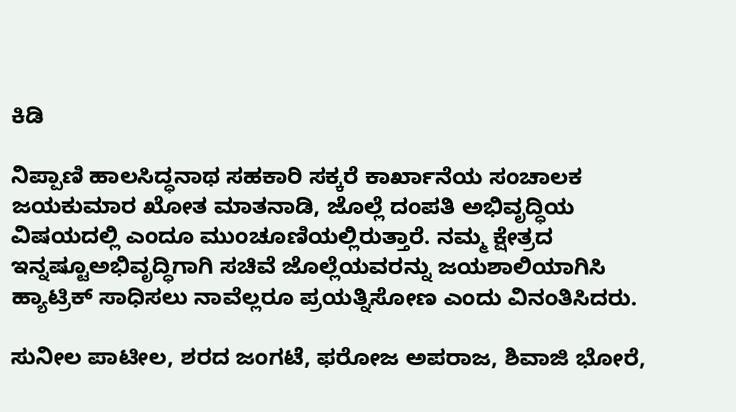ಕಿಡಿ

ನಿಪ್ಪಾಣಿ ಹಾಲಸಿದ್ಧನಾಥ ಸಹಕಾರಿ ಸಕ್ಕರೆ ಕಾರ್ಖಾನೆಯ ಸಂಚಾಲಕ ಜಯಕುಮಾರ ಖೋತ ಮಾತನಾಡಿ, ಜೊಲ್ಲೆ ದಂಪತಿ ಅಭಿವೃದ್ಧಿಯ ವಿಷಯದಲ್ಲಿ ಎಂದೂ ಮುಂಚೂಣಿಯಲ್ಲಿರುತ್ತಾರೆ. ನಮ್ಮ ಕ್ಷೇತ್ರದ ಇನ್ನಷ್ಟೂಅಭಿವೃದ್ಧಿಗಾಗಿ ಸಚಿವೆ ಜೊಲ್ಲೆಯವರನ್ನು ಜಯಶಾಲಿಯಾಗಿಸಿ ಹ್ಯಾಟ್ರಿಕ್‌ ಸಾಧಿಸಲು ನಾವೆಲ್ಲರೂ ಪ್ರಯತ್ನಿಸೋಣ ಎಂದು ವಿನಂತಿಸಿದರು.

ಸುನೀಲ ಪಾಟೀಲ, ಶರದ ಜಂಗಟೆ, ಫರೋಜ ಅಪರಾಜ, ಶಿವಾಜಿ ಭೋರೆ,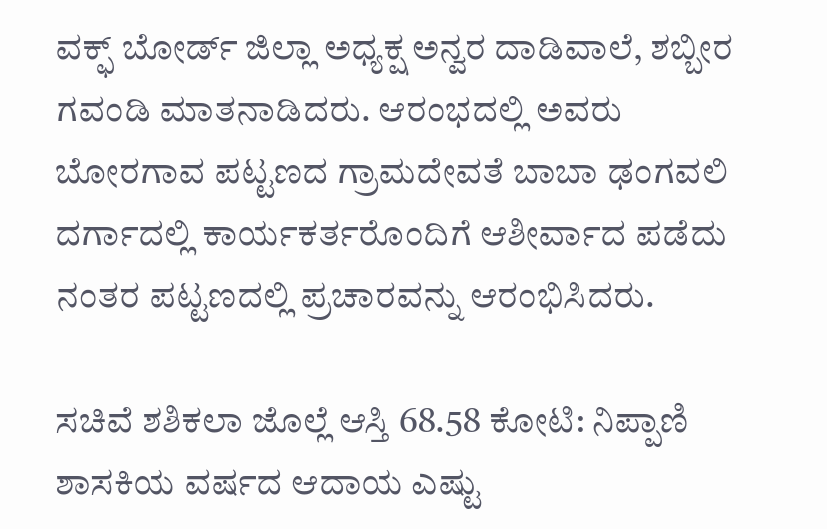ವಕ್ಫ್ ಬೋರ್ಡ್‌ ಜಿಲ್ಲಾ ಅಧ್ಯಕ್ಷ ಅನ್ವರ ದಾಡಿವಾಲೆ, ಶಬ್ಬೀರ ಗವಂಡಿ ಮಾತನಾಡಿದರು. ಆರಂಭದಲ್ಲಿ ಅವರು ಬೋರಗಾವ ಪಟ್ಟಣದ ಗ್ರಾಮದೇವತೆ ಬಾಬಾ ಢಂಗವಲಿ ದರ್ಗಾದಲ್ಲಿ ಕಾರ್ಯಕರ್ತರೊಂದಿಗೆ ಆಶೀರ್ವಾದ ಪಡೆದು ನಂತರ ಪಟ್ಟಣದಲ್ಲಿ ಪ್ರಚಾರವನ್ನು ಆರಂಭಿಸಿದರು.

ಸಚಿವೆ ಶಶಿಕಲಾ ಜೊಲ್ಲೆ ಆಸ್ತಿ 68.58 ಕೋಟಿ: ನಿಪ್ಪಾಣಿ ಶಾಸಕಿಯ ವರ್ಷದ ಆದಾಯ ಎಷ್ಟು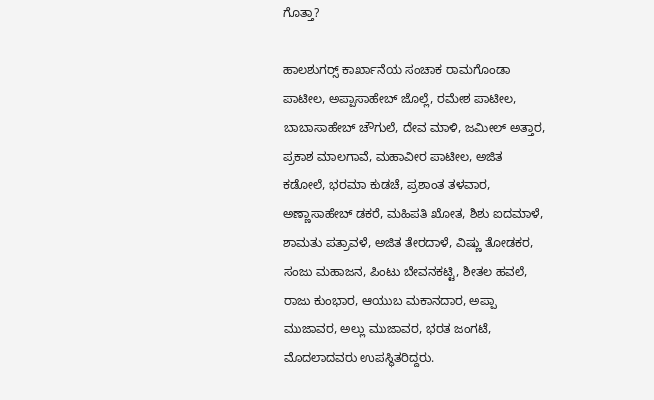ಗೊತ್ತಾ?

ಹಾಲಶುಗರ್‍ಸ್ ಕಾರ್ಖಾನೆಯ ಸಂಚಾಕ ರಾಮಗೊಂಡಾ ಪಾಟೀಲ, ಅಪ್ಪಾಸಾಹೇಬ್‌ ಜೊಲ್ಲೆ, ರಮೇಶ ಪಾಟೀಲ, ಬಾಬಾಸಾಹೇಬ್‌ ಚೌಗುಲೆ, ದೇವ ಮಾಳಿ, ಜಮೀಲ್‌ ಅತ್ತಾರ, ಪ್ರಕಾಶ ಮಾಲಗಾವೆ, ಮಹಾವೀರ ಪಾಟೀಲ, ಅಜಿತ ಕಡೋಲೆ, ಭರಮಾ ಕುಡಚೆ, ಪ್ರಶಾಂತ ತಳವಾರ, ಅಣ್ಣಾಸಾಹೇಬ್‌ ಡಕರೆ, ಮಹಿಪತಿ ಖೋತ, ಶಿಶು ಐದಮಾಳೆ, ಶಾಮತು ಪತ್ರಾವಳೆ, ಅಜಿತ ತೇರದಾಳೆ, ವಿಷ್ಣು ತೋಡಕರ, ಸಂಜು ಮಹಾಜನ, ಪಿಂಟು ಬೇವನಕಟ್ಟಿ, ಶೀತಲ ಹವಲೆ, ರಾಜು ಕುಂಭಾರ, ಆಯುಬ ಮಕಾನದಾರ, ಅಪ್ಪಾ ಮುಜಾವರ, ಅಲ್ಲು ಮುಜಾವರ, ಭರತ ಜಂಗಟೆ, ಮೊದಲಾದವರು ಉಪಸ್ಥಿತರಿದ್ದರು.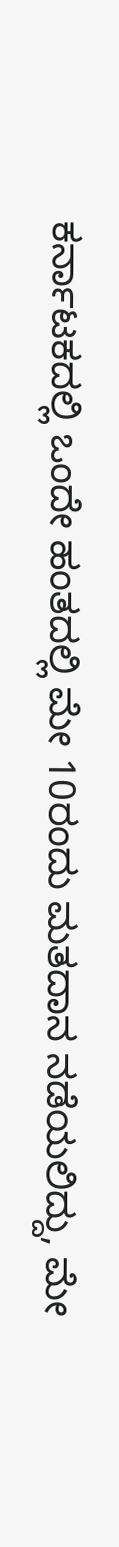ಕರ್ನಾಟಕದಲ್ಲಿ ಒಂದೇ ಹಂತದಲ್ಲಿ ಮೇ 10ರಂದು ಮತದಾನ ನಡೆಯಲಿದ್ದು, ಮೇ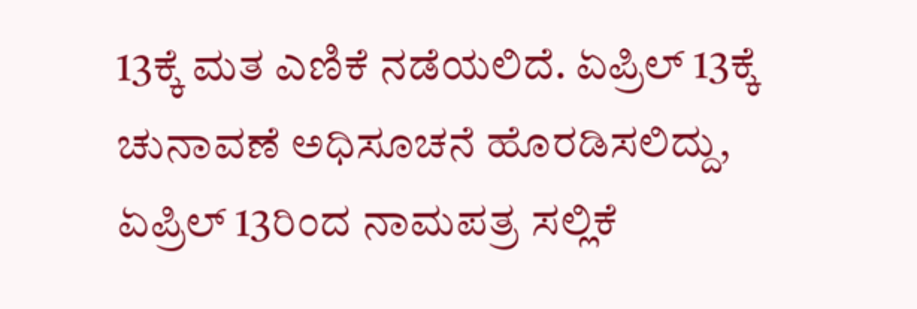13ಕ್ಕೆ ಮತ ಎಣಿಕೆ ನಡೆಯಲಿದೆ. ಏಪ್ರಿಲ್ 13ಕ್ಕೆ ಚುನಾವಣೆ ಅಧಿಸೂಚನೆ ಹೊರಡಿಸಲಿದ್ದು, ಏಪ್ರಿಲ್ 13ರಿಂದ ನಾಮಪತ್ರ ಸಲ್ಲಿಕೆ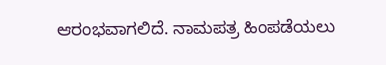ಆರಂಭವಾಗಲಿದೆ. ನಾಮಪತ್ರ ಹಿಂಪಡೆಯಲು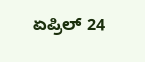ಏಪ್ರಿಲ್ 24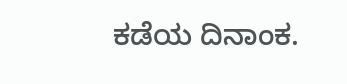ಕಡೆಯ ದಿನಾಂಕ.